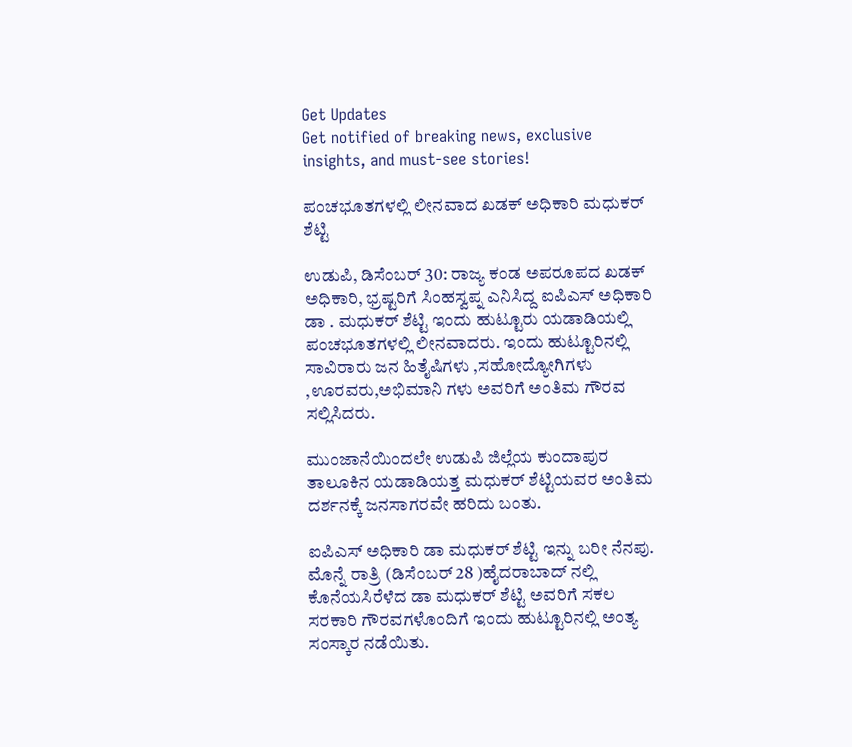Get Updates
Get notified of breaking news, exclusive insights, and must-see stories!

ಪಂಚಭೂತಗಳಲ್ಲಿ ಲೀನವಾದ ಖಡಕ್ ಅಧಿಕಾರಿ ಮಧುಕರ್ ಶೆಟ್ಟಿ

ಉಡುಪಿ, ಡಿಸೆಂಬರ್ 30: ರಾಜ್ಯ ಕಂಡ ಅಪರೂಪದ ಖಡಕ್ ಅಧಿಕಾರಿ, ಭ್ರಷ್ಟರಿಗೆ ಸಿಂಹಸ್ವಪ್ನ ಎನಿಸಿದ್ದ ಐಪಿಎಸ್ ಅಧಿಕಾರಿ ಡಾ . ಮಧುಕರ್ ಶೆಟ್ಟಿ ಇಂದು ಹುಟ್ಟೂರು ಯಡಾಡಿಯಲ್ಲಿ ಪಂಚಭೂತಗಳಲ್ಲಿ ಲೀನವಾದರು. ಇಂದು ಹುಟ್ಟೂರಿನಲ್ಲಿ ಸಾವಿರಾರು ಜನ ಹಿತೈಷಿಗಳು ,ಸಹೋದ್ಯೋಗಿಗಳು ,ಊರವರು,ಅಭಿಮಾನಿ ಗಳು ಅವರಿಗೆ ಅಂತಿಮ ಗೌರವ ಸಲ್ಲಿಸಿದರು.

ಮುಂಜಾನೆಯಿಂದಲೇ ಉಡುಪಿ ಜಿಲ್ಲೆಯ ಕುಂದಾಪುರ ತಾಲೂಕಿನ ಯಡಾಡಿಯತ್ತ ಮಧುಕರ್ ಶೆಟ್ಟಿಯವರ ಅಂತಿಮ ದರ್ಶನಕ್ಕೆ ಜನಸಾಗರವೇ ಹರಿದು ಬಂತು.

ಐಪಿಎಸ್ ಅಧಿಕಾರಿ ಡಾ ಮಧುಕರ್ ಶೆಟ್ಟಿ ಇನ್ನು ಬರೀ ನೆನಪು. ಮೊನ್ನೆ ರಾತ್ರಿ (ಡಿಸೆಂಬರ್ 28 )ಹೈದರಾಬಾದ್ ನಲ್ಲಿ ಕೊನೆಯಸಿರೆಳೆದ ಡಾ ಮಧುಕರ್ ಶೆಟ್ಟಿ ಅವರಿಗೆ ಸಕಲ ಸರಕಾರಿ ಗೌರವಗಳೊಂದಿಗೆ ಇಂದು ಹುಟ್ಟೂರಿನಲ್ಲಿ ಅಂತ್ಯ ಸಂಸ್ಕಾರ ನಡೆಯಿತು.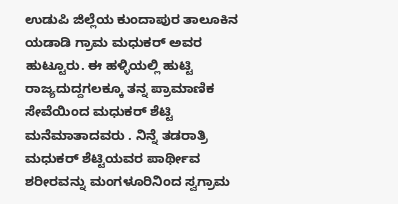ಉಡುಪಿ ಜಿಲ್ಲೆಯ ಕುಂದಾಪುರ ತಾಲೂಕಿನ ಯಡಾಡಿ ಗ್ರಾಮ ಮಧುಕರ್ ಅವರ ಹುಟ್ಟೂರು. ಈ ಹಳ್ಳಿಯಲ್ಲಿ ಹುಟ್ಟಿ ರಾಜ್ಯದುದ್ದಗಲಕ್ಕೂ ತನ್ನ ಪ್ರಾಮಾಣಿಕ ಸೇವೆಯಿಂದ ಮಧುಕರ್ ಶೆಟ್ಟಿ ಮನೆಮಾತಾದವರು . ನಿನ್ನೆ ತಡರಾತ್ರಿ ಮಧುಕರ್ ಶೆಟ್ಟಿಯವರ ಪಾರ್ಥೀವ ಶರೀರವನ್ನು ಮಂಗಳೂರಿನಿಂದ ಸ್ವಗ್ರಾಮ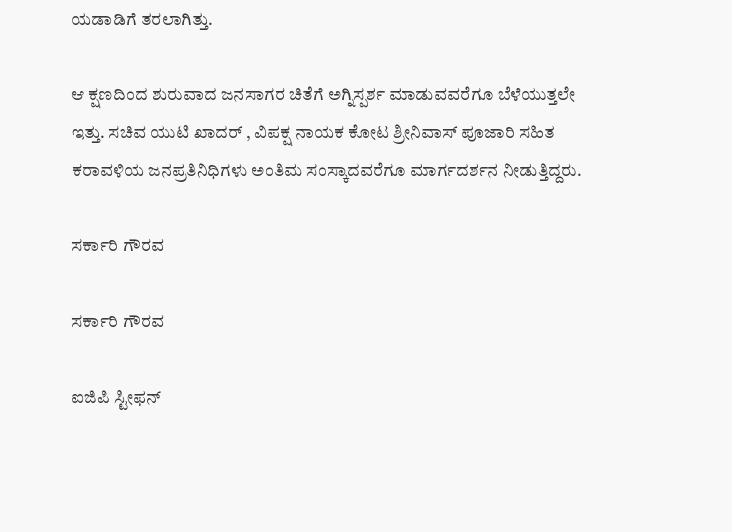ಯಡಾಡಿಗೆ ತರಲಾಗಿತ್ತು.

ಆ ಕ್ಷಣದಿಂದ ಶುರುವಾದ ಜನಸಾಗರ ಚಿತೆಗೆ ಅಗ್ನಿಸ್ಪರ್ಶ ಮಾಡುವವರೆಗೂ ಬೆಳೆಯುತ್ತಲೇ ಇತ್ತು. ಸಚಿವ ಯುಟಿ ಖಾದರ್ , ವಿಪಕ್ಷ ನಾಯಕ ಕೋಟ ಶ್ರೀನಿವಾಸ್ ಪೂಜಾರಿ ಸಹಿತ ಕರಾವಳಿಯ ಜನಪ್ರತಿನಿಧಿಗಳು ಅಂತಿಮ ಸಂಸ್ಕಾದವರೆಗೂ ಮಾರ್ಗದರ್ಶನ ನೀಡುತ್ತಿದ್ದರು.

ಸರ್ಕಾರಿ ಗೌರವ

ಸರ್ಕಾರಿ ಗೌರವ

ಐಜಿಪಿ ಸ್ಟೀಫನ್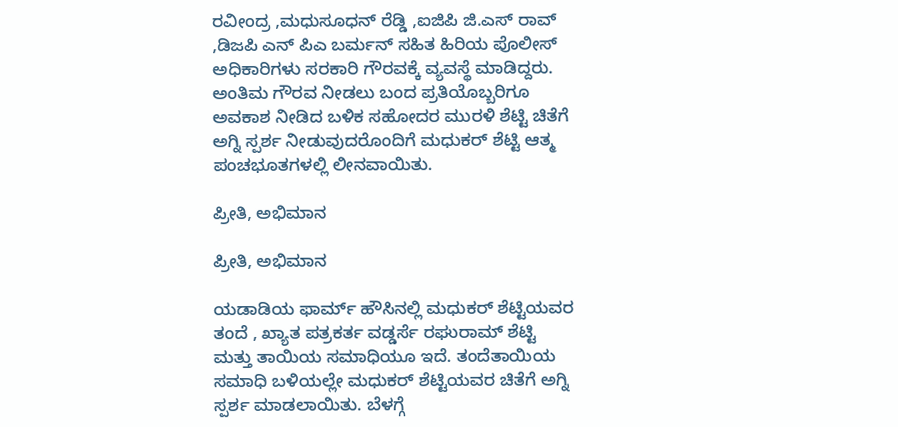ರವೀಂದ್ರ ,ಮಧುಸೂಧನ್ ರೆಡ್ಡಿ ,ಐಜಿಪಿ ಜಿ.ಎಸ್ ರಾವ್ ,ಡಿಜಪಿ ಎನ್ ಪಿಎ ಬರ್ಮನ್ ಸಹಿತ ಹಿರಿಯ ಪೊಲೀಸ್ ಅಧಿಕಾರಿಗಳು ಸರಕಾರಿ ಗೌರವಕ್ಕೆ ವ್ಯವಸ್ಥೆ ಮಾಡಿದ್ದರು. ಅಂತಿಮ ಗೌರವ ನೀಡಲು ಬಂದ ಪ್ರತಿಯೊಬ್ಬರಿಗೂ ಅವಕಾಶ ನೀಡಿದ ಬಳಿಕ ಸಹೋದರ ಮುರಳಿ ಶೆಟ್ಟಿ ಚಿತೆಗೆ ಅಗ್ನಿ ಸ್ಪರ್ಶ ನೀಡುವುದರೊಂದಿಗೆ ಮಧುಕರ್ ಶೆಟ್ಟಿ ಆತ್ಮ ಪಂಚಭೂತಗಳಲ್ಲಿ ಲೀನವಾಯಿತು.

ಪ್ರೀತಿ, ಅಭಿಮಾನ

ಪ್ರೀತಿ, ಅಭಿಮಾನ

ಯಡಾಡಿಯ ಫಾರ್ಮ್ ಹೌಸಿನಲ್ಲಿ ಮಧುಕರ್ ಶೆಟ್ಟಿಯವರ ತಂದೆ , ಖ್ಯಾತ ಪತ್ರಕರ್ತ ವಡ್ಡರ್ಸೆ ರಘುರಾಮ್ ಶೆಟ್ಟಿ ಮತ್ತು ತಾಯಿಯ ಸಮಾಧಿಯೂ ಇದೆ. ತಂದೆತಾಯಿಯ ಸಮಾಧಿ ಬಳಿಯಲ್ಲೇ ಮಧುಕರ್ ಶೆಟ್ಟಿಯವರ ಚಿತೆಗೆ ಅಗ್ನಿ ಸ್ಪರ್ಶ ಮಾಡಲಾಯಿತು. ಬೆಳಗ್ಗೆ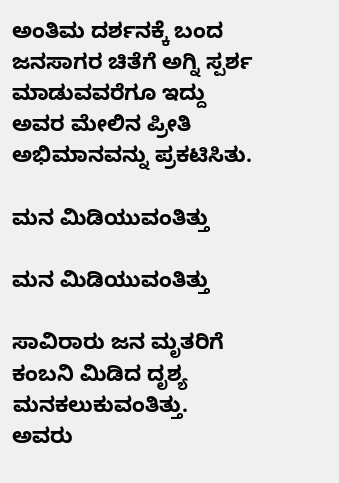ಅಂತಿಮ ದರ್ಶನಕ್ಕೆ ಬಂದ ಜನಸಾಗರ ಚಿತೆಗೆ ಅಗ್ನಿ ಸ್ಪರ್ಶ ಮಾಡುವವರೆಗೂ ಇದ್ದು ಅವರ ಮೇಲಿನ ಪ್ರೀತಿ ಅಭಿಮಾನವನ್ನು ಪ್ರಕಟಿಸಿತು.

ಮನ ಮಿಡಿಯುವಂತಿತ್ತು

ಮನ ಮಿಡಿಯುವಂತಿತ್ತು

ಸಾವಿರಾರು ಜನ ಮೃತರಿಗೆ ಕಂಬನಿ ಮಿಡಿದ ದೃಶ್ಯ ಮನಕಲುಕುವಂತಿತ್ತು. ಅವರು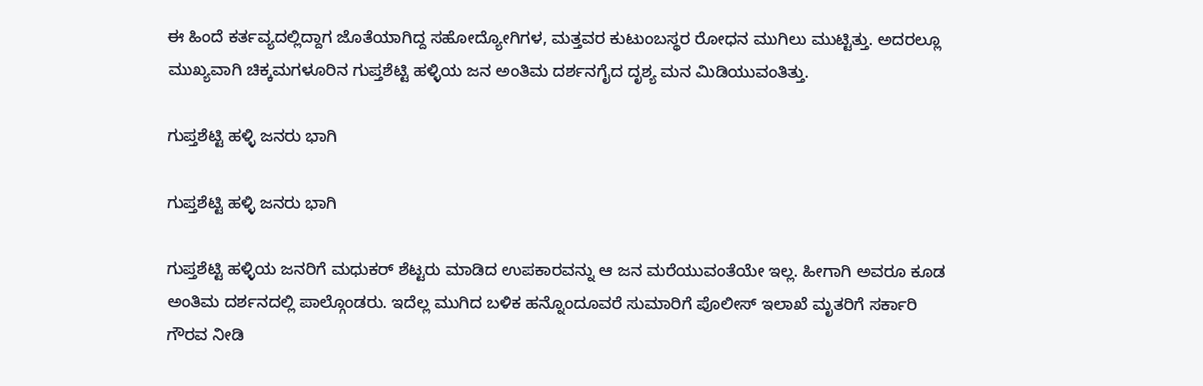ಈ ಹಿಂದೆ ಕರ್ತವ್ಯದಲ್ಲಿದ್ದಾಗ ಜೊತೆಯಾಗಿದ್ದ ಸಹೋದ್ಯೋಗಿಗಳ, ಮತ್ತವರ ಕುಟುಂಬಸ್ಥರ ರೋಧನ ಮುಗಿಲು ಮುಟ್ಟಿತ್ತು. ಅದರಲ್ಲೂ ಮುಖ್ಯವಾಗಿ ಚಿಕ್ಕಮಗಳೂರಿನ ಗುಪ್ತಶೆಟ್ಟಿ ಹಳ್ಳಿಯ ಜನ ಅಂತಿಮ ದರ್ಶನಗೈದ ದೃಶ್ಯ ಮನ ಮಿಡಿಯುವಂತಿತ್ತು.

ಗುಪ್ತಶೆಟ್ಟಿ ಹಳ್ಳಿ ಜನರು ಭಾಗಿ

ಗುಪ್ತಶೆಟ್ಟಿ ಹಳ್ಳಿ ಜನರು ಭಾಗಿ

ಗುಪ್ತಶೆಟ್ಟಿ ಹಳ್ಳಿಯ ಜನರಿಗೆ ಮಧುಕರ್ ಶೆಟ್ಟರು ಮಾಡಿದ ಉಪಕಾರವನ್ನು ಆ ಜನ ಮರೆಯುವಂತೆಯೇ ಇಲ್ಲ. ಹೀಗಾಗಿ ಅವರೂ ಕೂಡ ಅಂತಿಮ ದರ್ಶನದಲ್ಲಿ ಪಾಲ್ಗೊಂಡರು. ಇದೆಲ್ಲ ಮುಗಿದ ಬಳಿಕ ಹನ್ನೊಂದೂವರೆ ಸುಮಾರಿಗೆ ಪೊಲೀಸ್ ಇಲಾಖೆ ಮೃತರಿಗೆ ಸರ್ಕಾರಿ ಗೌರವ ನೀಡಿ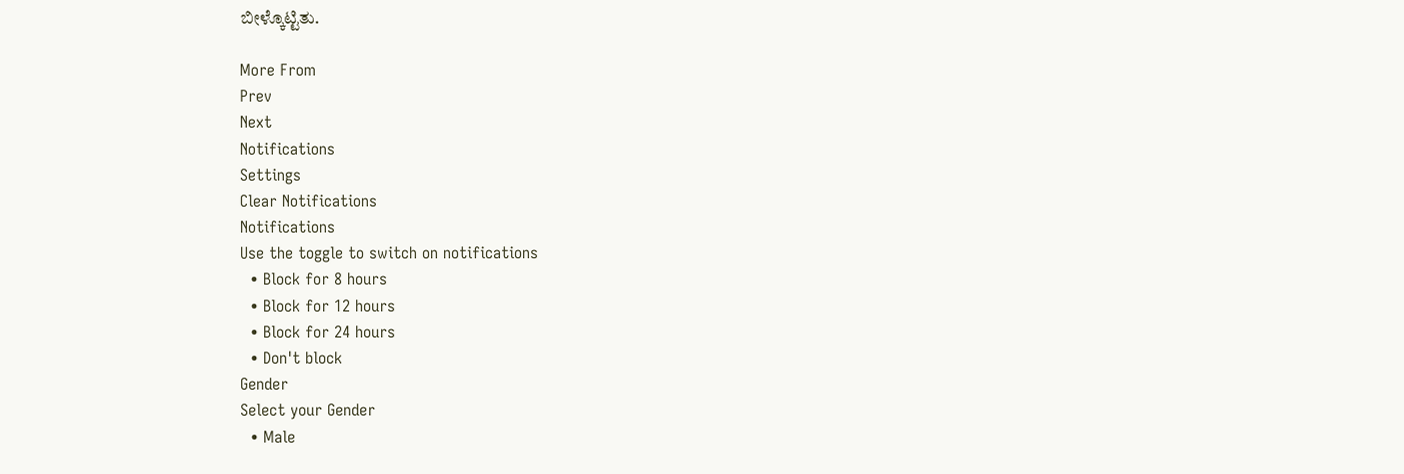ಬೀಳ್ಕೊಟ್ಟಿತು.

More From
Prev
Next
Notifications
Settings
Clear Notifications
Notifications
Use the toggle to switch on notifications
  • Block for 8 hours
  • Block for 12 hours
  • Block for 24 hours
  • Don't block
Gender
Select your Gender
  • Male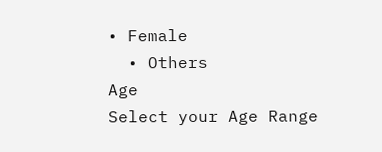• Female
  • Others
Age
Select your Age Range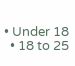• Under 18
  • 18 to 25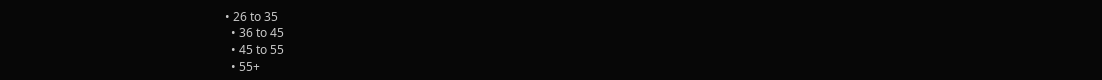• 26 to 35
  • 36 to 45
  • 45 to 55
  • 55+